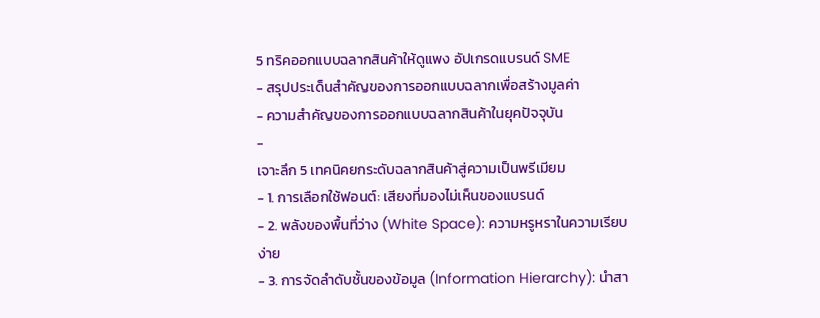5 ทริคออกแบบฉลากสินค้าให้ดูแพง อัปเกรดแบรนด์ SME
- สรุปประเด็นสำคัญของการออกแบบฉลากเพื่อสร้างมูลค่า
- ความสำคัญของการออกแบบฉลากสินค้าในยุคปัจจุบัน
-
เจาะลึก 5 เทคนิคยกระดับฉลากสินค้าสู่ความเป็นพรีเมียม
- 1. การเลือกใช้ฟอนต์: เสียงที่มองไม่เห็นของแบรนด์
- 2. พลังของพื้นที่ว่าง (White Space): ความหรูหราในความเรียบง่าย
- 3. การจัดลำดับชั้นของข้อมูล (Information Hierarchy): นำสา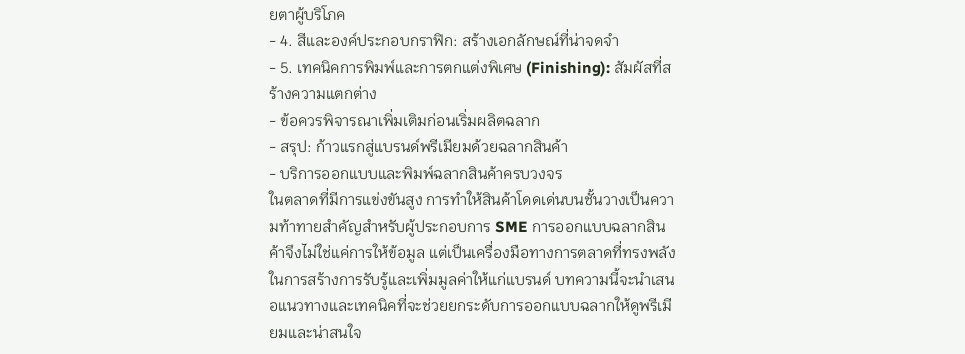ยตาผู้บริโภค
- 4. สีและองค์ประกอบกราฟิก: สร้างเอกลักษณ์ที่น่าจดจำ
- 5. เทคนิคการพิมพ์และการตกแต่งพิเศษ (Finishing): สัมผัสที่สร้างความแตกต่าง
- ข้อควรพิจารณาเพิ่มเติมก่อนเริ่มผลิตฉลาก
- สรุป: ก้าวแรกสู่แบรนด์พรีเมียมด้วยฉลากสินค้า
- บริการออกแบบและพิมพ์ฉลากสินค้าครบวงจร
ในตลาดที่มีการแข่งขันสูง การทำให้สินค้าโดดเด่นบนชั้นวางเป็นความท้าทายสำคัญสำหรับผู้ประกอบการ SME การออกแบบฉลากสินค้าจึงไม่ใช่แค่การให้ข้อมูล แต่เป็นเครื่องมือทางการตลาดที่ทรงพลังในการสร้างการรับรู้และเพิ่มมูลค่าให้แก่แบรนด์ บทความนี้จะนำเสนอแนวทางและเทคนิคที่จะช่วยยกระดับการออกแบบฉลากให้ดูพรีเมียมและน่าสนใจ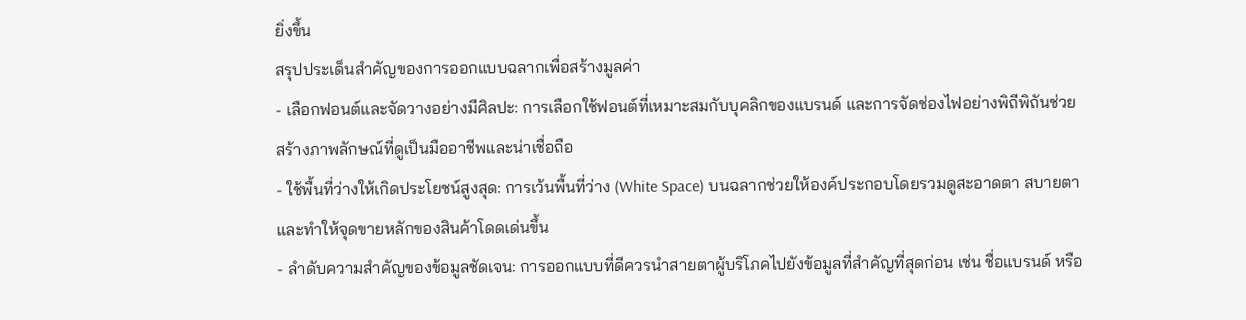ยิ่งขึ้น
สรุปประเด็นสำคัญของการออกแบบฉลากเพื่อสร้างมูลค่า
- เลือกฟอนต์และจัดวางอย่างมีศิลปะ: การเลือกใช้ฟอนต์ที่เหมาะสมกับบุคลิกของแบรนด์ และการจัดช่องไฟอย่างพิถีพิถันช่วยสร้างภาพลักษณ์ที่ดูเป็นมืออาชีพและน่าเชื่อถือ
- ใช้พื้นที่ว่างให้เกิดประโยชน์สูงสุด: การเว้นพื้นที่ว่าง (White Space) บนฉลากช่วยให้องค์ประกอบโดยรวมดูสะอาดตา สบายตา และทำให้จุดขายหลักของสินค้าโดดเด่นขึ้น
- ลำดับความสำคัญของข้อมูลชัดเจน: การออกแบบที่ดีควรนำสายตาผู้บริโภคไปยังข้อมูลที่สำคัญที่สุดก่อน เช่น ชื่อแบรนด์ หรือ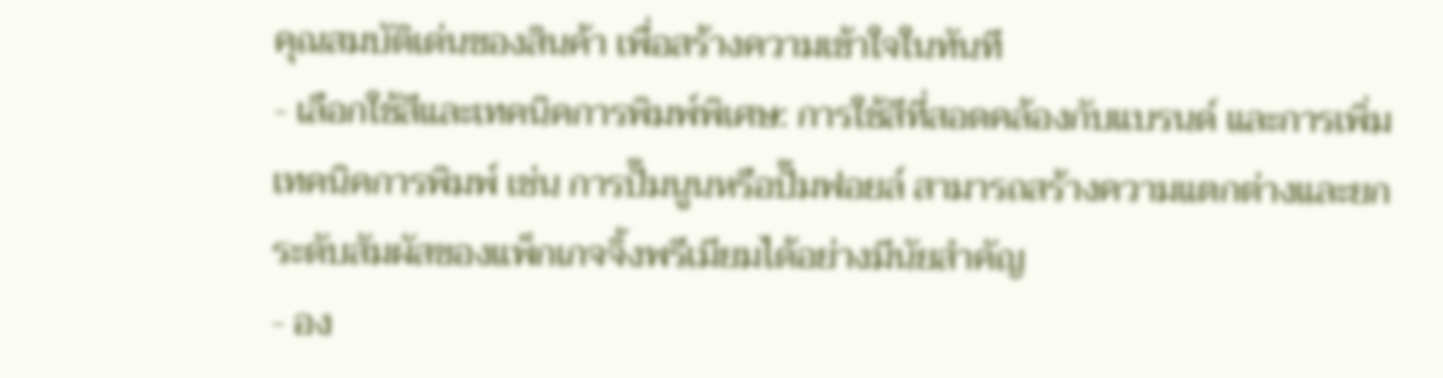คุณสมบัติเด่นของสินค้า เพื่อสร้างความเข้าใจในทันที
- เลือกใช้สีและเทคนิคการพิมพ์พิเศษ: การใช้สีที่สอดคล้องกับแบรนด์ และการเพิ่มเทคนิคการพิมพ์ เช่น การปั๊มนูนหรือปั๊มฟอยล์ สามารถสร้างความแตกต่างและยกระดับสัมผัสของแพ็กเกจจิ้งพรีเมียมได้อย่างมีนัยสำคัญ
- อง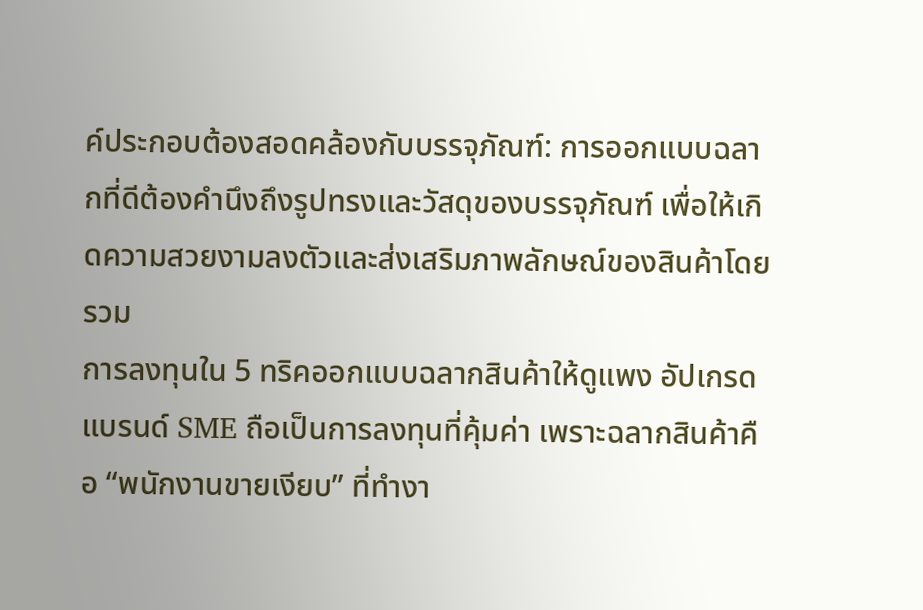ค์ประกอบต้องสอดคล้องกับบรรจุภัณฑ์: การออกแบบฉลากที่ดีต้องคำนึงถึงรูปทรงและวัสดุของบรรจุภัณฑ์ เพื่อให้เกิดความสวยงามลงตัวและส่งเสริมภาพลักษณ์ของสินค้าโดยรวม
การลงทุนใน 5 ทริคออกแบบฉลากสินค้าให้ดูแพง อัปเกรดแบรนด์ SME ถือเป็นการลงทุนที่คุ้มค่า เพราะฉลากสินค้าคือ “พนักงานขายเงียบ” ที่ทำงา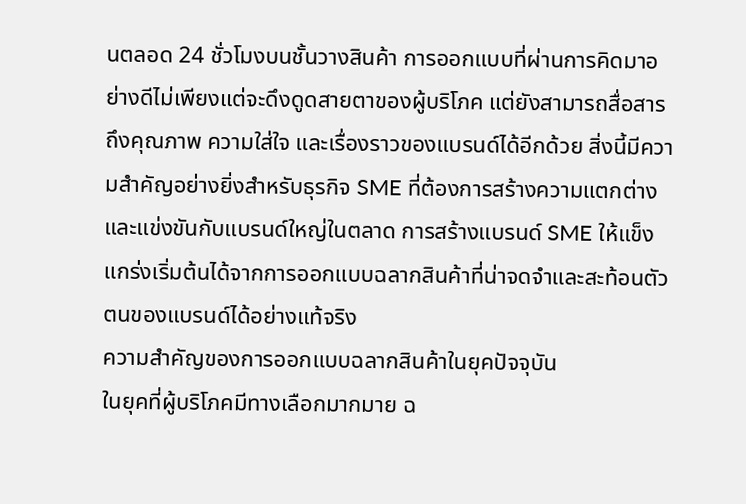นตลอด 24 ชั่วโมงบนชั้นวางสินค้า การออกแบบที่ผ่านการคิดมาอย่างดีไม่เพียงแต่จะดึงดูดสายตาของผู้บริโภค แต่ยังสามารถสื่อสารถึงคุณภาพ ความใส่ใจ และเรื่องราวของแบรนด์ได้อีกด้วย สิ่งนี้มีความสำคัญอย่างยิ่งสำหรับธุรกิจ SME ที่ต้องการสร้างความแตกต่างและแข่งขันกับแบรนด์ใหญ่ในตลาด การสร้างแบรนด์ SME ให้แข็งแกร่งเริ่มต้นได้จากการออกแบบฉลากสินค้าที่น่าจดจำและสะท้อนตัวตนของแบรนด์ได้อย่างแท้จริง
ความสำคัญของการออกแบบฉลากสินค้าในยุคปัจจุบัน
ในยุคที่ผู้บริโภคมีทางเลือกมากมาย ฉ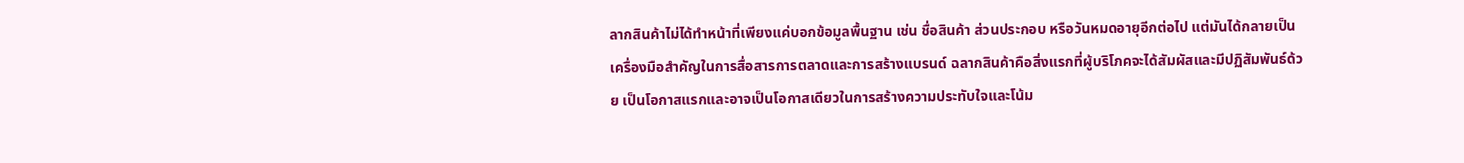ลากสินค้าไม่ได้ทำหน้าที่เพียงแค่บอกข้อมูลพื้นฐาน เช่น ชื่อสินค้า ส่วนประกอบ หรือวันหมดอายุอีกต่อไป แต่มันได้กลายเป็นเครื่องมือสำคัญในการสื่อสารการตลาดและการสร้างแบรนด์ ฉลากสินค้าคือสิ่งแรกที่ผู้บริโภคจะได้สัมผัสและมีปฏิสัมพันธ์ด้วย เป็นโอกาสแรกและอาจเป็นโอกาสเดียวในการสร้างความประทับใจและโน้ม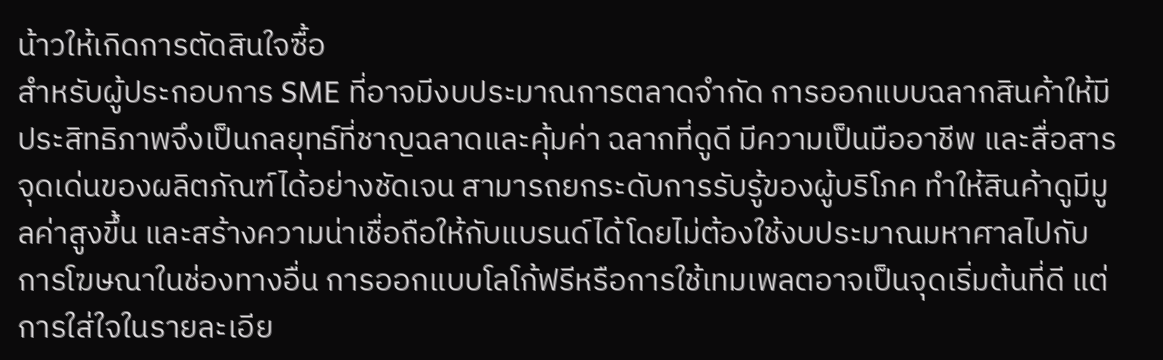น้าวให้เกิดการตัดสินใจซื้อ
สำหรับผู้ประกอบการ SME ที่อาจมีงบประมาณการตลาดจำกัด การออกแบบฉลากสินค้าให้มีประสิทธิภาพจึงเป็นกลยุทธ์ที่ชาญฉลาดและคุ้มค่า ฉลากที่ดูดี มีความเป็นมืออาชีพ และสื่อสารจุดเด่นของผลิตภัณฑ์ได้อย่างชัดเจน สามารถยกระดับการรับรู้ของผู้บริโภค ทำให้สินค้าดูมีมูลค่าสูงขึ้น และสร้างความน่าเชื่อถือให้กับแบรนด์ได้โดยไม่ต้องใช้งบประมาณมหาศาลไปกับการโฆษณาในช่องทางอื่น การออกแบบโลโก้ฟรีหรือการใช้เทมเพลตอาจเป็นจุดเริ่มต้นที่ดี แต่การใส่ใจในรายละเอีย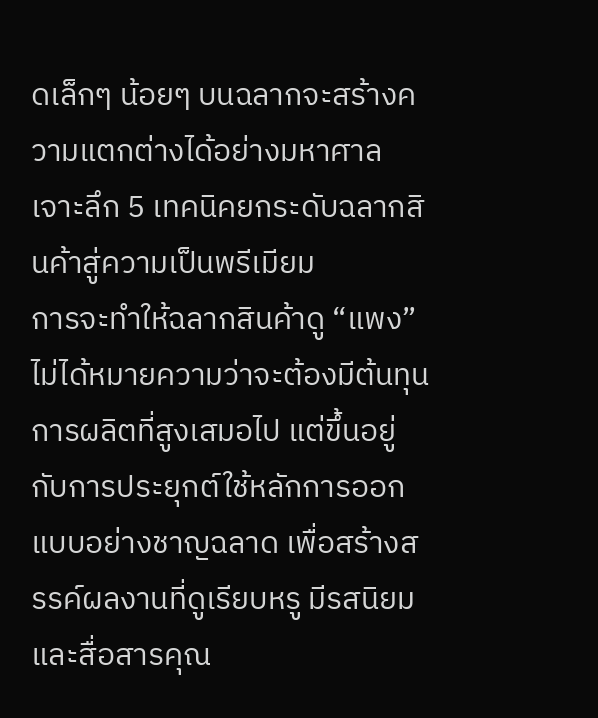ดเล็กๆ น้อยๆ บนฉลากจะสร้างความแตกต่างได้อย่างมหาศาล
เจาะลึก 5 เทคนิคยกระดับฉลากสินค้าสู่ความเป็นพรีเมียม
การจะทำให้ฉลากสินค้าดู “แพง” ไม่ได้หมายความว่าจะต้องมีต้นทุนการผลิตที่สูงเสมอไป แต่ขึ้นอยู่กับการประยุกต์ใช้หลักการออกแบบอย่างชาญฉลาด เพื่อสร้างสรรค์ผลงานที่ดูเรียบหรู มีรสนิยม และสื่อสารคุณ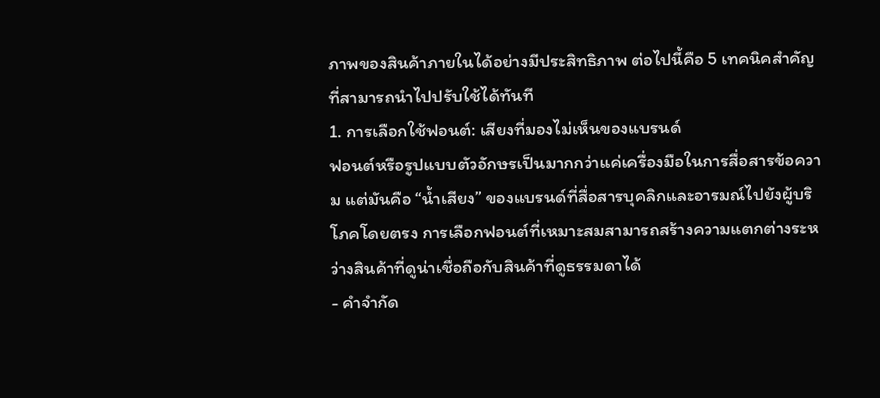ภาพของสินค้าภายในได้อย่างมีประสิทธิภาพ ต่อไปนี้คือ 5 เทคนิคสำคัญที่สามารถนำไปปรับใช้ได้ทันที
1. การเลือกใช้ฟอนต์: เสียงที่มองไม่เห็นของแบรนด์
ฟอนต์หรือรูปแบบตัวอักษรเป็นมากกว่าแค่เครื่องมือในการสื่อสารข้อความ แต่มันคือ “น้ำเสียง” ของแบรนด์ที่สื่อสารบุคลิกและอารมณ์ไปยังผู้บริโภคโดยตรง การเลือกฟอนต์ที่เหมาะสมสามารถสร้างความแตกต่างระหว่างสินค้าที่ดูน่าเชื่อถือกับสินค้าที่ดูธรรมดาได้
- คำจำกัด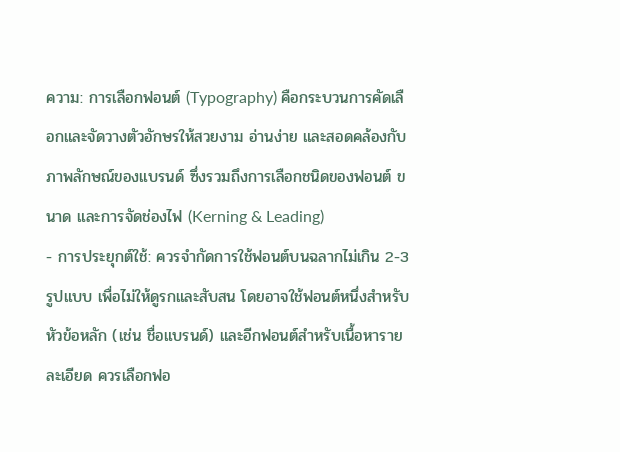ความ: การเลือกฟอนต์ (Typography) คือกระบวนการคัดเลือกและจัดวางตัวอักษรให้สวยงาม อ่านง่าย และสอดคล้องกับภาพลักษณ์ของแบรนด์ ซึ่งรวมถึงการเลือกชนิดของฟอนต์ ขนาด และการจัดช่องไฟ (Kerning & Leading)
- การประยุกต์ใช้: ควรจำกัดการใช้ฟอนต์บนฉลากไม่เกิน 2-3 รูปแบบ เพื่อไม่ให้ดูรกและสับสน โดยอาจใช้ฟอนต์หนึ่งสำหรับหัวข้อหลัก (เช่น ชื่อแบรนด์) และอีกฟอนต์สำหรับเนื้อหารายละเอียด ควรเลือกฟอ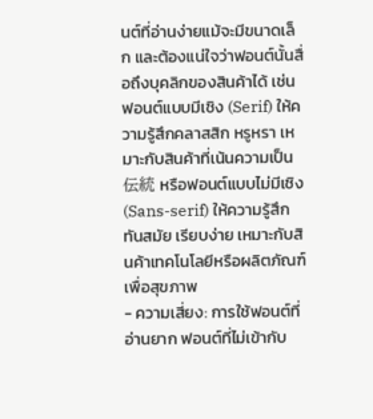นต์ที่อ่านง่ายแม้จะมีขนาดเล็ก และต้องแน่ใจว่าฟอนต์นั้นสื่อถึงบุคลิกของสินค้าได้ เช่น ฟอนต์แบบมีเชิง (Serif) ให้ความรู้สึกคลาสสิก หรูหรา เหมาะกับสินค้าที่เน้นความเป็น伝統 หรือฟอนต์แบบไม่มีเชิง (Sans-serif) ให้ความรู้สึกทันสมัย เรียบง่าย เหมาะกับสินค้าเทคโนโลยีหรือผลิตภัณฑ์เพื่อสุขภาพ
- ความเสี่ยง: การใช้ฟอนต์ที่อ่านยาก ฟอนต์ที่ไม่เข้ากับ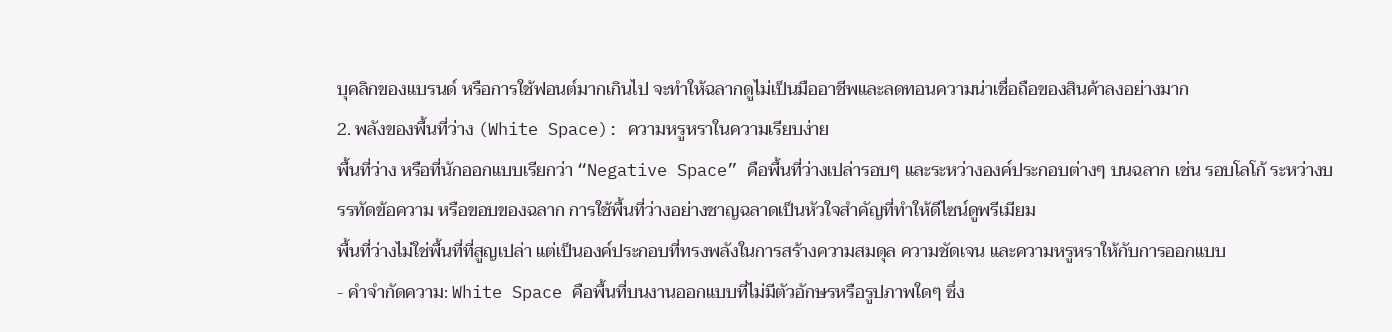บุคลิกของแบรนด์ หรือการใช้ฟอนต์มากเกินไป จะทำให้ฉลากดูไม่เป็นมืออาชีพและลดทอนความน่าเชื่อถือของสินค้าลงอย่างมาก
2. พลังของพื้นที่ว่าง (White Space): ความหรูหราในความเรียบง่าย
พื้นที่ว่าง หรือที่นักออกแบบเรียกว่า “Negative Space” คือพื้นที่ว่างเปล่ารอบๆ และระหว่างองค์ประกอบต่างๆ บนฉลาก เช่น รอบโลโก้ ระหว่างบรรทัดข้อความ หรือขอบของฉลาก การใช้พื้นที่ว่างอย่างชาญฉลาดเป็นหัวใจสำคัญที่ทำให้ดีไซน์ดูพรีเมียม
พื้นที่ว่างไม่ใช่พื้นที่ที่สูญเปล่า แต่เป็นองค์ประกอบที่ทรงพลังในการสร้างความสมดุล ความชัดเจน และความหรูหราให้กับการออกแบบ
- คำจำกัดความ: White Space คือพื้นที่บนงานออกแบบที่ไม่มีตัวอักษรหรือรูปภาพใดๆ ซึ่ง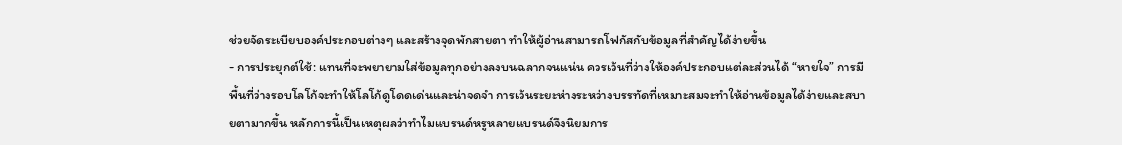ช่วยจัดระเบียบองค์ประกอบต่างๆ และสร้างจุดพักสายตา ทำให้ผู้อ่านสามารถโฟกัสกับข้อมูลที่สำคัญได้ง่ายขึ้น
- การประยุกต์ใช้: แทนที่จะพยายามใส่ข้อมูลทุกอย่างลงบนฉลากจนแน่น ควรเว้นที่ว่างให้องค์ประกอบแต่ละส่วนได้ “หายใจ” การมีพื้นที่ว่างรอบโลโก้จะทำให้โลโก้ดูโดดเด่นและน่าจดจำ การเว้นระยะห่างระหว่างบรรทัดที่เหมาะสมจะทำให้อ่านข้อมูลได้ง่ายและสบายตามากขึ้น หลักการนี้เป็นเหตุผลว่าทำไมแบรนด์หรูหลายแบรนด์จึงนิยมการ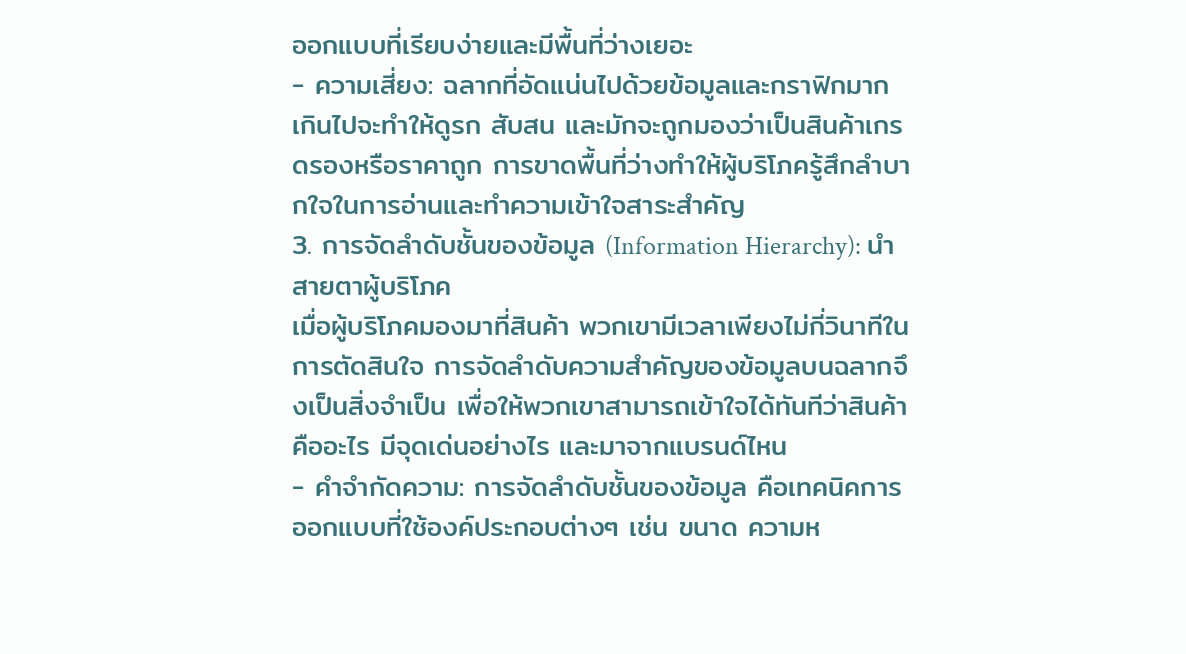ออกแบบที่เรียบง่ายและมีพื้นที่ว่างเยอะ
- ความเสี่ยง: ฉลากที่อัดแน่นไปด้วยข้อมูลและกราฟิกมากเกินไปจะทำให้ดูรก สับสน และมักจะถูกมองว่าเป็นสินค้าเกรดรองหรือราคาถูก การขาดพื้นที่ว่างทำให้ผู้บริโภครู้สึกลำบากใจในการอ่านและทำความเข้าใจสาระสำคัญ
3. การจัดลำดับชั้นของข้อมูล (Information Hierarchy): นำสายตาผู้บริโภค
เมื่อผู้บริโภคมองมาที่สินค้า พวกเขามีเวลาเพียงไม่กี่วินาทีในการตัดสินใจ การจัดลำดับความสำคัญของข้อมูลบนฉลากจึงเป็นสิ่งจำเป็น เพื่อให้พวกเขาสามารถเข้าใจได้ทันทีว่าสินค้าคืออะไร มีจุดเด่นอย่างไร และมาจากแบรนด์ไหน
- คำจำกัดความ: การจัดลำดับชั้นของข้อมูล คือเทคนิคการออกแบบที่ใช้องค์ประกอบต่างๆ เช่น ขนาด ความห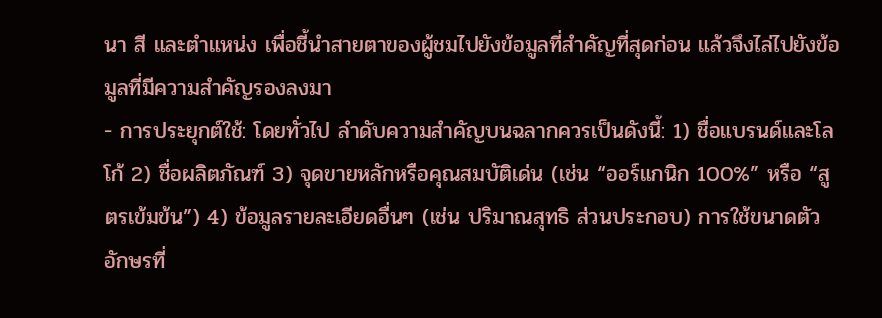นา สี และตำแหน่ง เพื่อชี้นำสายตาของผู้ชมไปยังข้อมูลที่สำคัญที่สุดก่อน แล้วจึงไล่ไปยังข้อมูลที่มีความสำคัญรองลงมา
- การประยุกต์ใช้: โดยทั่วไป ลำดับความสำคัญบนฉลากควรเป็นดังนี้: 1) ชื่อแบรนด์และโลโก้ 2) ชื่อผลิตภัณฑ์ 3) จุดขายหลักหรือคุณสมบัติเด่น (เช่น “ออร์แกนิก 100%” หรือ “สูตรเข้มข้น”) 4) ข้อมูลรายละเอียดอื่นๆ (เช่น ปริมาณสุทธิ ส่วนประกอบ) การใช้ขนาดตัวอักษรที่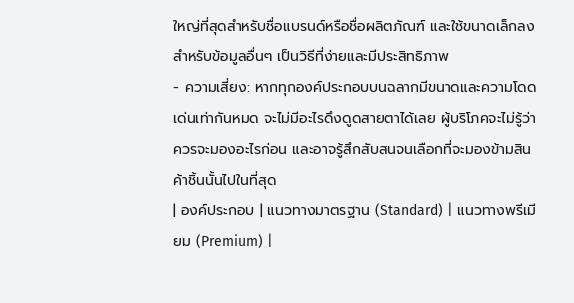ใหญ่ที่สุดสำหรับชื่อแบรนด์หรือชื่อผลิตภัณฑ์ และใช้ขนาดเล็กลงสำหรับข้อมูลอื่นๆ เป็นวิธีที่ง่ายและมีประสิทธิภาพ
- ความเสี่ยง: หากทุกองค์ประกอบบนฉลากมีขนาดและความโดดเด่นเท่ากันหมด จะไม่มีอะไรดึงดูดสายตาได้เลย ผู้บริโภคจะไม่รู้ว่าควรจะมองอะไรก่อน และอาจรู้สึกสับสนจนเลือกที่จะมองข้ามสินค้าชิ้นนั้นไปในที่สุด
| องค์ประกอบ | แนวทางมาตรฐาน (Standard) | แนวทางพรีเมียม (Premium) |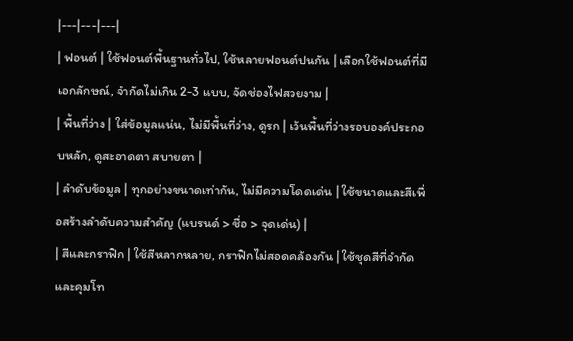|---|---|---|
| ฟอนต์ | ใช้ฟอนต์พื้นฐานทั่วไป, ใช้หลายฟอนต์ปนกัน | เลือกใช้ฟอนต์ที่มีเอกลักษณ์, จำกัดไม่เกิน 2-3 แบบ, จัดช่องไฟสวยงาม |
| พื้นที่ว่าง | ใส่ข้อมูลแน่น, ไม่มีพื้นที่ว่าง, ดูรก | เว้นพื้นที่ว่างรอบองค์ประกอบหลัก, ดูสะอาดตา สบายตา |
| ลำดับข้อมูล | ทุกอย่างขนาดเท่ากัน, ไม่มีความโดดเด่น | ใช้ขนาดและสีเพื่อสร้างลำดับความสำคัญ (แบรนด์ > ชื่อ > จุดเด่น) |
| สีและกราฟิก | ใช้สีหลากหลาย, กราฟิกไม่สอดคล้องกัน | ใช้ชุดสีที่จำกัดและคุมโท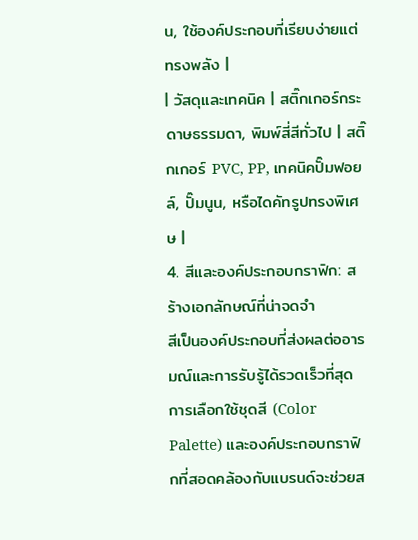น, ใช้องค์ประกอบที่เรียบง่ายแต่ทรงพลัง |
| วัสดุและเทคนิค | สติ๊กเกอร์กระดาษธรรมดา, พิมพ์สี่สีทั่วไป | สติ๊กเกอร์ PVC, PP, เทคนิคปั๊มฟอยล์, ปั๊มนูน, หรือไดคัทรูปทรงพิเศษ |
4. สีและองค์ประกอบกราฟิก: สร้างเอกลักษณ์ที่น่าจดจำ
สีเป็นองค์ประกอบที่ส่งผลต่ออารมณ์และการรับรู้ได้รวดเร็วที่สุด การเลือกใช้ชุดสี (Color Palette) และองค์ประกอบกราฟิกที่สอดคล้องกับแบรนด์จะช่วยส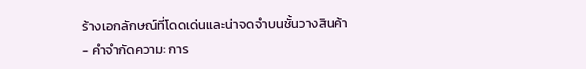ร้างเอกลักษณ์ที่โดดเด่นและน่าจดจำบนชั้นวางสินค้า
- คำจำกัดความ: การ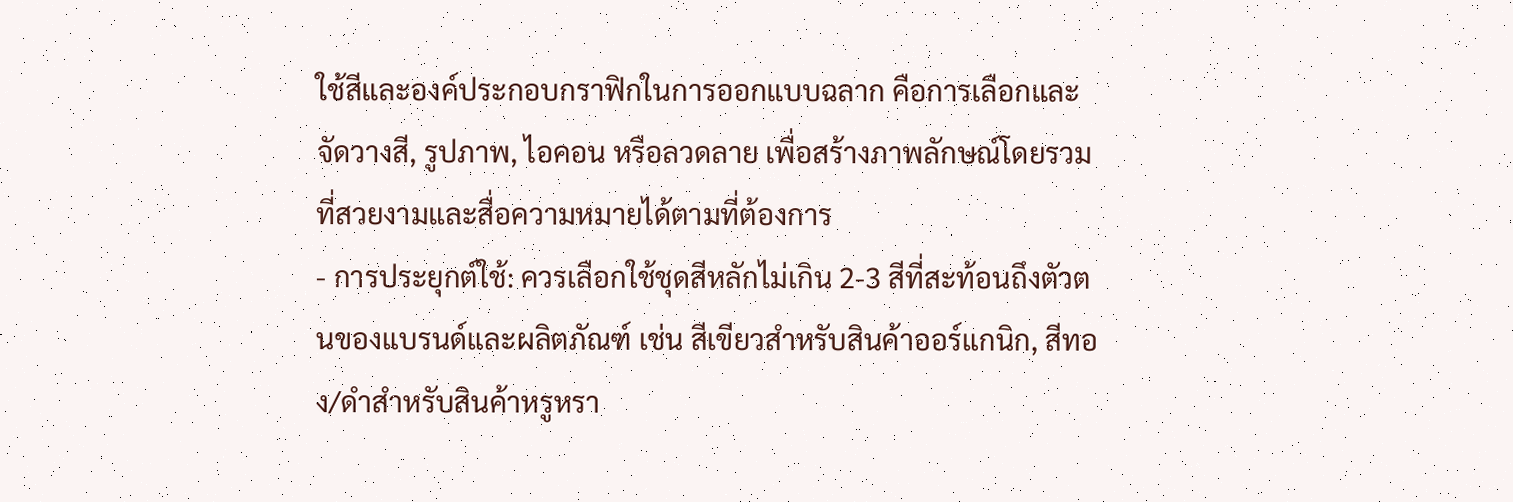ใช้สีและองค์ประกอบกราฟิกในการออกแบบฉลาก คือการเลือกและจัดวางสี, รูปภาพ, ไอคอน หรือลวดลาย เพื่อสร้างภาพลักษณ์โดยรวมที่สวยงามและสื่อความหมายได้ตามที่ต้องการ
- การประยุกต์ใช้: ควรเลือกใช้ชุดสีหลักไม่เกิน 2-3 สีที่สะท้อนถึงตัวตนของแบรนด์และผลิตภัณฑ์ เช่น สีเขียวสำหรับสินค้าออร์แกนิก, สีทอง/ดำสำหรับสินค้าหรูหรา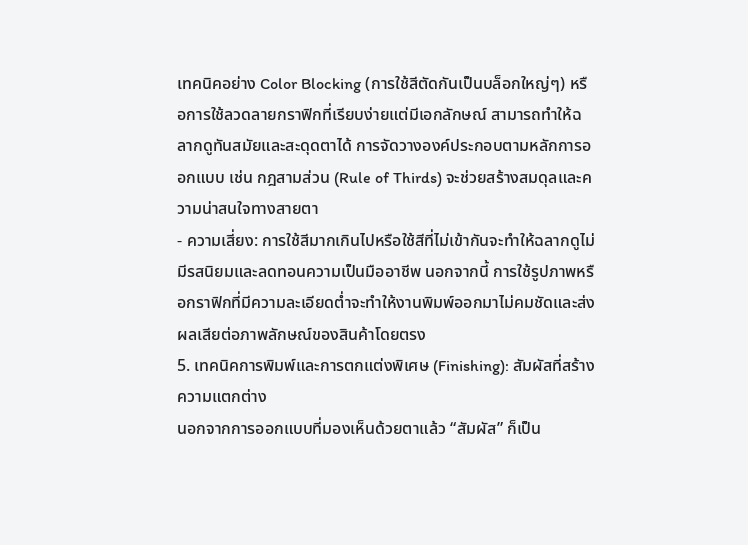เทคนิคอย่าง Color Blocking (การใช้สีตัดกันเป็นบล็อกใหญ่ๆ) หรือการใช้ลวดลายกราฟิกที่เรียบง่ายแต่มีเอกลักษณ์ สามารถทำให้ฉลากดูทันสมัยและสะดุดตาได้ การจัดวางองค์ประกอบตามหลักการออกแบบ เช่น กฎสามส่วน (Rule of Thirds) จะช่วยสร้างสมดุลและความน่าสนใจทางสายตา
- ความเสี่ยง: การใช้สีมากเกินไปหรือใช้สีที่ไม่เข้ากันจะทำให้ฉลากดูไม่มีรสนิยมและลดทอนความเป็นมืออาชีพ นอกจากนี้ การใช้รูปภาพหรือกราฟิกที่มีความละเอียดต่ำจะทำให้งานพิมพ์ออกมาไม่คมชัดและส่งผลเสียต่อภาพลักษณ์ของสินค้าโดยตรง
5. เทคนิคการพิมพ์และการตกแต่งพิเศษ (Finishing): สัมผัสที่สร้างความแตกต่าง
นอกจากการออกแบบที่มองเห็นด้วยตาแล้ว “สัมผัส” ก็เป็น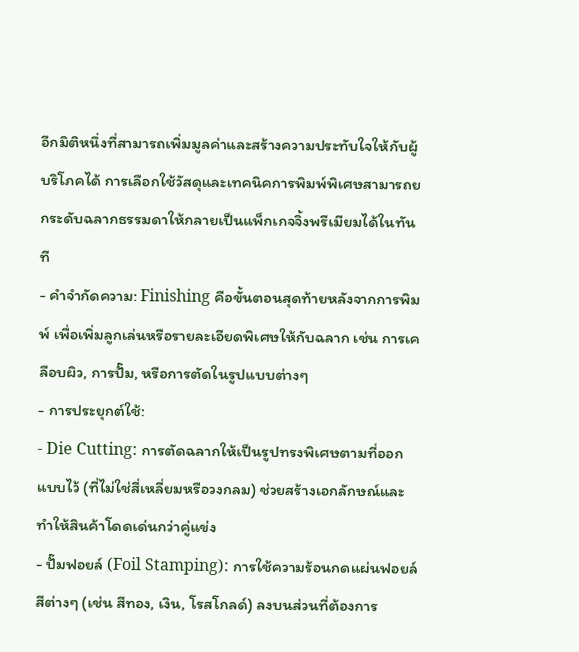อีกมิติหนึ่งที่สามารถเพิ่มมูลค่าและสร้างความประทับใจให้กับผู้บริโภคได้ การเลือกใช้วัสดุและเทคนิคการพิมพ์พิเศษสามารถยกระดับฉลากธรรมดาให้กลายเป็นแพ็กเกจจิ้งพรีเมียมได้ในทันที
- คำจำกัดความ: Finishing คือขั้นตอนสุดท้ายหลังจากการพิมพ์ เพื่อเพิ่มลูกเล่นหรือรายละเอียดพิเศษให้กับฉลาก เช่น การเคลือบผิว, การปั๊ม, หรือการตัดในรูปแบบต่างๆ
- การประยุกต์ใช้:
- Die Cutting: การตัดฉลากให้เป็นรูปทรงพิเศษตามที่ออกแบบไว้ (ที่ไม่ใช่สี่เหลี่ยมหรือวงกลม) ช่วยสร้างเอกลักษณ์และทำให้สินค้าโดดเด่นกว่าคู่แข่ง
- ปั๊มฟอยล์ (Foil Stamping): การใช้ความร้อนกดแผ่นฟอยล์สีต่างๆ (เช่น สีทอง, เงิน, โรสโกลด์) ลงบนส่วนที่ต้องการ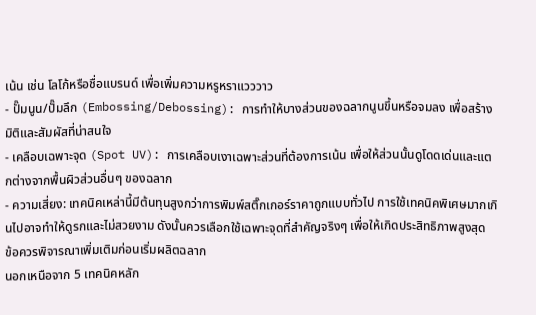เน้น เช่น โลโก้หรือชื่อแบรนด์ เพื่อเพิ่มความหรูหราแวววาว
- ปั๊มนูน/ปั๊มลึก (Embossing/Debossing): การทำให้บางส่วนของฉลากนูนขึ้นหรือจมลง เพื่อสร้างมิติและสัมผัสที่น่าสนใจ
- เคลือบเฉพาะจุด (Spot UV): การเคลือบเงาเฉพาะส่วนที่ต้องการเน้น เพื่อให้ส่วนนั้นดูโดดเด่นและแตกต่างจากพื้นผิวส่วนอื่นๆ ของฉลาก
- ความเสี่ยง: เทคนิคเหล่านี้มีต้นทุนสูงกว่าการพิมพ์สติ๊กเกอร์ราคาถูกแบบทั่วไป การใช้เทคนิคพิเศษมากเกินไปอาจทำให้ดูรกและไม่สวยงาม ดังนั้นควรเลือกใช้เฉพาะจุดที่สำคัญจริงๆ เพื่อให้เกิดประสิทธิภาพสูงสุด
ข้อควรพิจารณาเพิ่มเติมก่อนเริ่มผลิตฉลาก
นอกเหนือจาก 5 เทคนิคหลัก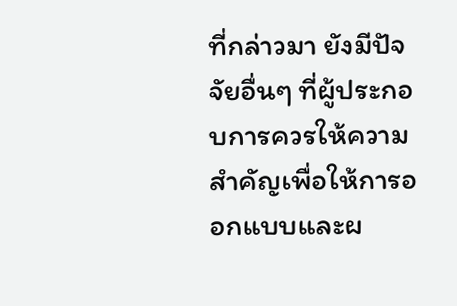ที่กล่าวมา ยังมีปัจจัยอื่นๆ ที่ผู้ประกอบการควรให้ความสำคัญเพื่อให้การออกแบบและผ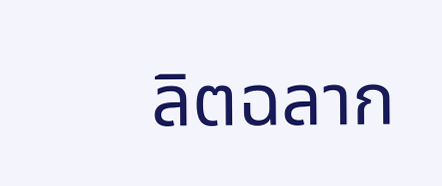ลิตฉลาก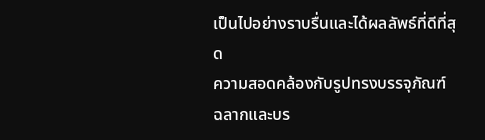เป็นไปอย่างราบรื่นและได้ผลลัพธ์ที่ดีที่สุด
ความสอดคล้องกับรูปทรงบรรจุภัณฑ์
ฉลากและบร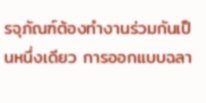รจุภัณฑ์ต้องทำงานร่วมกันเป็นหนึ่งเดียว การออกแบบฉลา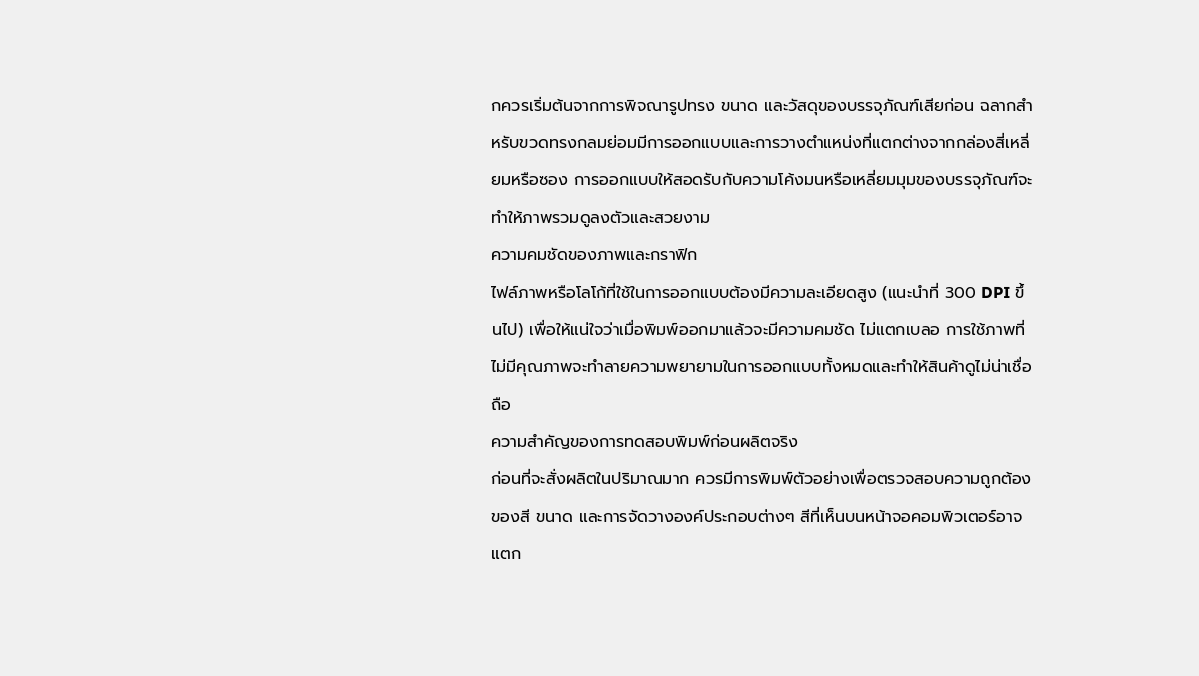กควรเริ่มต้นจากการพิจณารูปทรง ขนาด และวัสดุของบรรจุภัณฑ์เสียก่อน ฉลากสำหรับขวดทรงกลมย่อมมีการออกแบบและการวางตำแหน่งที่แตกต่างจากกล่องสี่เหลี่ยมหรือซอง การออกแบบให้สอดรับกับความโค้งมนหรือเหลี่ยมมุมของบรรจุภัณฑ์จะทำให้ภาพรวมดูลงตัวและสวยงาม
ความคมชัดของภาพและกราฟิก
ไฟล์ภาพหรือโลโก้ที่ใช้ในการออกแบบต้องมีความละเอียดสูง (แนะนำที่ 300 DPI ขึ้นไป) เพื่อให้แน่ใจว่าเมื่อพิมพ์ออกมาแล้วจะมีความคมชัด ไม่แตกเบลอ การใช้ภาพที่ไม่มีคุณภาพจะทำลายความพยายามในการออกแบบทั้งหมดและทำให้สินค้าดูไม่น่าเชื่อถือ
ความสำคัญของการทดสอบพิมพ์ก่อนผลิตจริง
ก่อนที่จะสั่งผลิตในปริมาณมาก ควรมีการพิมพ์ตัวอย่างเพื่อตรวจสอบความถูกต้องของสี ขนาด และการจัดวางองค์ประกอบต่างๆ สีที่เห็นบนหน้าจอคอมพิวเตอร์อาจแตก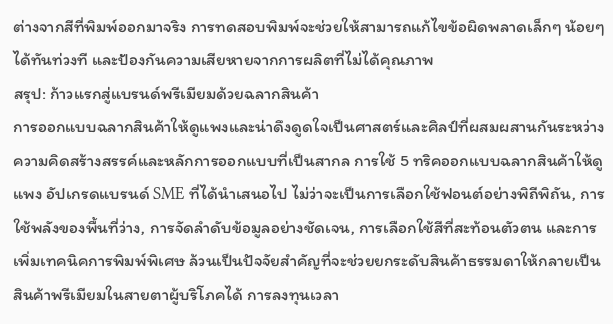ต่างจากสีที่พิมพ์ออกมาจริง การทดสอบพิมพ์จะช่วยให้สามารถแก้ไขข้อผิดพลาดเล็กๆ น้อยๆ ได้ทันท่วงที และป้องกันความเสียหายจากการผลิตที่ไม่ได้คุณภาพ
สรุป: ก้าวแรกสู่แบรนด์พรีเมียมด้วยฉลากสินค้า
การออกแบบฉลากสินค้าให้ดูแพงและน่าดึงดูดใจเป็นศาสตร์และศิลป์ที่ผสมผสานกันระหว่างความคิดสร้างสรรค์และหลักการออกแบบที่เป็นสากล การใช้ 5 ทริคออกแบบฉลากสินค้าให้ดูแพง อัปเกรดแบรนด์ SME ที่ได้นำเสนอไป ไม่ว่าจะเป็นการเลือกใช้ฟอนต์อย่างพิถีพิถัน, การใช้พลังของพื้นที่ว่าง, การจัดลำดับข้อมูลอย่างชัดเจน, การเลือกใช้สีที่สะท้อนตัวตน และการเพิ่มเทคนิคการพิมพ์พิเศษ ล้วนเป็นปัจจัยสำคัญที่จะช่วยยกระดับสินค้าธรรมดาให้กลายเป็นสินค้าพรีเมียมในสายตาผู้บริโภคได้ การลงทุนเวลา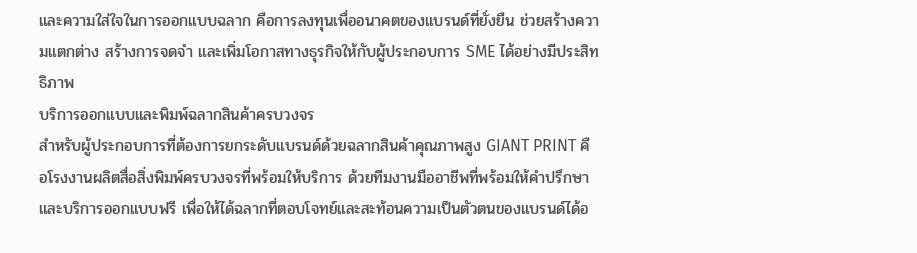และความใส่ใจในการออกแบบฉลาก คือการลงทุนเพื่ออนาคตของแบรนด์ที่ยั่งยืน ช่วยสร้างความแตกต่าง สร้างการจดจำ และเพิ่มโอกาสทางธุรกิจให้กับผู้ประกอบการ SME ได้อย่างมีประสิทธิภาพ
บริการออกแบบและพิมพ์ฉลากสินค้าครบวงจร
สำหรับผู้ประกอบการที่ต้องการยกระดับแบรนด์ด้วยฉลากสินค้าคุณภาพสูง GIANT PRINT คือโรงงานผลิตสื่อสิ่งพิมพ์ครบวงจรที่พร้อมให้บริการ ด้วยทีมงานมืออาชีพที่พร้อมให้คำปรึกษาและบริการออกแบบฟรี เพื่อให้ได้ฉลากที่ตอบโจทย์และสะท้อนความเป็นตัวตนของแบรนด์ได้อ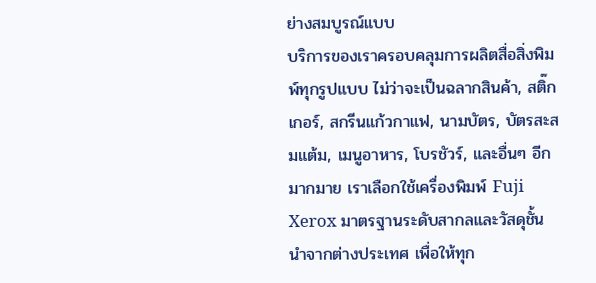ย่างสมบูรณ์แบบ
บริการของเราครอบคลุมการผลิตสื่อสิ่งพิมพ์ทุกรูปแบบ ไม่ว่าจะเป็นฉลากสินค้า, สติ๊กเกอร์, สกรีนแก้วกาแฟ, นามบัตร, บัตรสะสมแต้ม, เมนูอาหาร, โบรชัวร์, และอื่นๆ อีกมากมาย เราเลือกใช้เครื่องพิมพ์ Fuji Xerox มาตรฐานระดับสากลและวัสดุชั้นนำจากต่างประเทศ เพื่อให้ทุก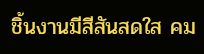ชิ้นงานมีสีสันสดใส คม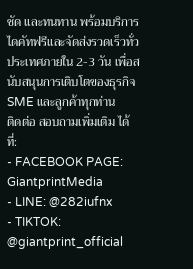ชัด และทนทาน พร้อมบริการไดคัทฟรีและจัดส่งรวดเร็วทั่วประเทศภายใน 2-3 วัน เพื่อสนับสนุนการเติบโตของธุรกิจ SME และลูกค้าทุกท่าน
ติดต่อ สอบถามเพิ่มเติม ได้ที่:
- FACEBOOK PAGE: GiantprintMedia
- LINE: @282iufnx
- TIKTOK: @giantprint_official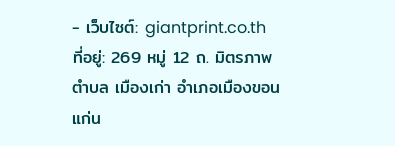- เว็บไซต์: giantprint.co.th
ที่อยู่: 269 หมู่ 12 ถ. มิตรภาพ ตำบล เมืองเก่า อำเภอเมืองขอนแก่น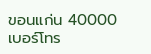ขอนแก่น 40000
เบอร์โทร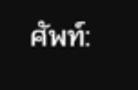ศัพท์: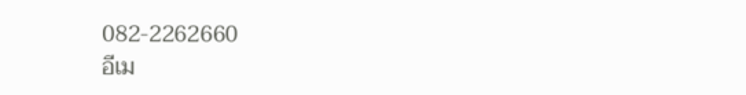082-2262660
อีเม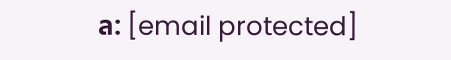ล: [email protected]